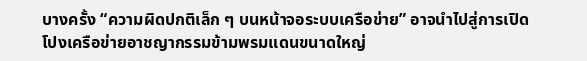บางครั้ง “ความผิดปกติเล็ก ๆ บนหน้าจอระบบเครือข่าย” อาจนำไปสู่การเปิดโปงเครือข่ายอาชญากรรมข้ามพรมแดนขนาดใหญ่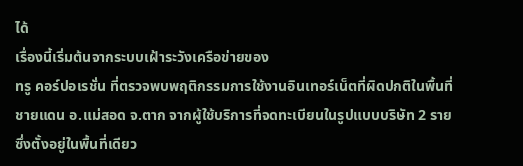ได้
เรื่องนี้เริ่มต้นจากระบบเฝ้าระวังเครือข่ายของ
ทรู คอร์ปอเรชั่น ที่ตรวจพบพฤติกรรมการใช้งานอินเทอร์เน็ตที่ผิดปกติในพื้นที่ชายแดน อ.แม่สอด จ.ตาก จากผู้ใช้บริการที่จดทะเบียนในรูปแบบบริษัท 2 ราย ซึ่งตั้งอยู่ในพื้นที่เดียว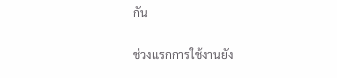กัน

ช่วงแรกการใช้งานยัง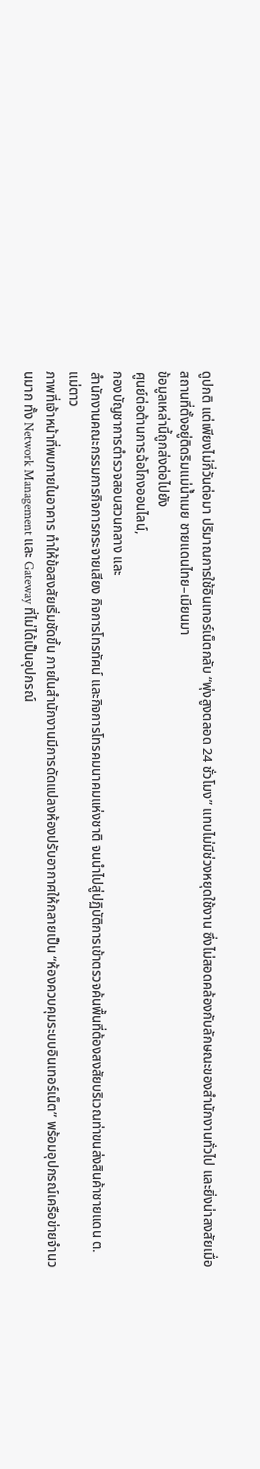ดูปกติ แต่เพียงไม่กี่วันต่อมา ปริมาณการใช้อินเทอร์เน็ตกลับ “พุ่งสูงตลอด 24 ชั่วโมง” แทบไม่มีช่วงหยุดใช้งาน ซึ่งไม่สอดคล้องกับลักษณะของสำนักงานทั่วไป และยิ่งน่าสงสัยเมื่อสถานที่ตั้งอยู่ติดริมแม่น้ำเมย ชายแดนไทย–เมียนมา
ข้อมูลเหล่านี้ถูกส่งต่อไปยัง
ศูนย์ต่อต้านการฉ้อโกงออนไลน์,
กองบัญชาการตำรวจสอบสวนกลาง และ
สำนักงานคณะกรรมการกิจการกระจายเสียง กิจการโทรทัศน์ และกิจการโทรคมนาคมแห่งชาติ จนนำไปสู่ปฏิบัติการเข้าตรวจค้นพื้นที่ต้องสงสัยบริเวณท่าขนส่งสินค้าชายแดน ต.แม่ตาว
ภาพที่เจ้าหน้าที่พบภายในอาคาร ทำให้ข้อสงสัยเริ่มชัดขึ้น ภายในสำนักงานมีการดัดแปลงห้องปรับอากาศให้กลายเป็น “ห้องควบคุมระบบอินเทอร์เน็ต” พร้อมอุปกรณ์เครือข่ายจำนวนมาก ทั้ง Network Management และ Gateway ที่ไม่ได้เป็นอุปกรณ์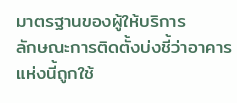มาตรฐานของผู้ให้บริการ
ลักษณะการติดตั้งบ่งชี้ว่าอาคารแห่งนี้ถูกใช้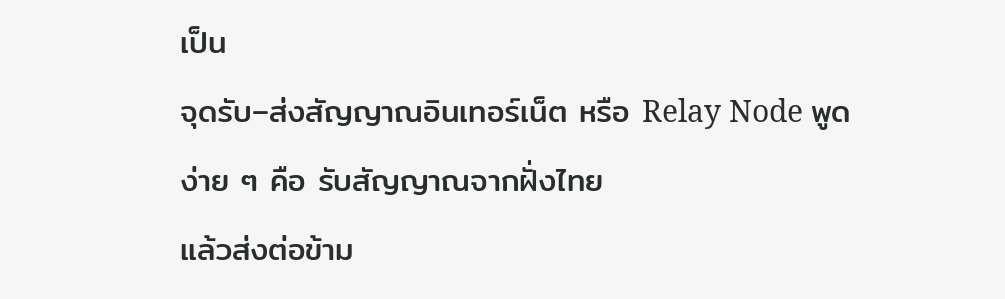เป็น
จุดรับ–ส่งสัญญาณอินเทอร์เน็ต หรือ Relay Node พูดง่าย ๆ คือ รับสัญญาณจากฝั่งไทย
แล้วส่งต่อข้าม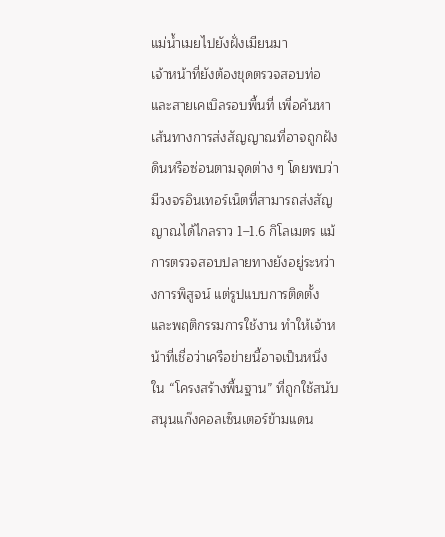แม่น้ำเมยไปยังฝั่งเมียนมา
เจ้าหน้าที่ยังต้องขุดตรวจสอบท่อและสายเคเบิลรอบพื้นที่ เพื่อค้นหาเส้นทางการส่งสัญญาณที่อาจถูกฝังดินหรือซ่อนตามจุดต่าง ๆ โดยพบว่ามีวงจรอินเทอร์เน็ตที่สามารถส่งสัญญาณได้ไกลราว 1–1.6 กิโลเมตร แม้การตรวจสอบปลายทางยังอยู่ระหว่างการพิสูจน์ แต่รูปแบบการติดตั้งและพฤติกรรมการใช้งาน ทำให้เจ้าหน้าที่เชื่อว่าเครือข่ายนี้อาจเป็นหนึ่งใน “โครงสร้างพื้นฐาน” ที่ถูกใช้สนับสนุนแก๊งคอลเซ็นเตอร์ข้ามแดน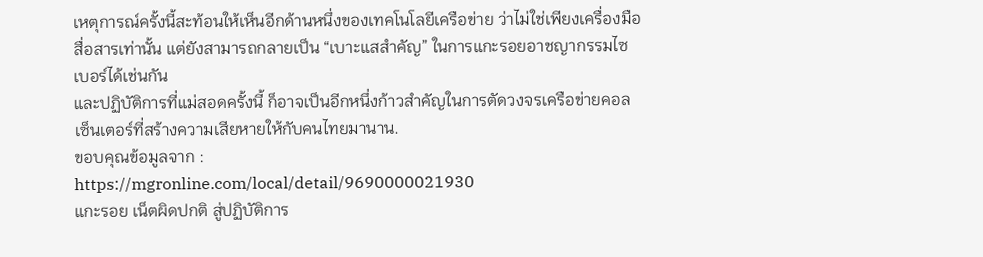เหตุการณ์ครั้งนี้สะท้อนให้เห็นอีกด้านหนึ่งของเทคโนโลยีเครือข่าย ว่าไม่ใช่เพียงเครื่องมือสื่อสารเท่านั้น แต่ยังสามารถกลายเป็น “เบาะแสสำคัญ” ในการแกะรอยอาชญากรรมไซเบอร์ได้เช่นกัน
และปฏิบัติการที่แม่สอดครั้งนี้ ก็อาจเป็นอีกหนึ่งก้าวสำคัญในการตัดวงจรเครือข่ายคอลเซ็นเตอร์ที่สร้างความเสียหายให้กับคนไทยมานาน.
ขอบคุณข้อมูลจาก :
https://mgronline.com/local/detail/9690000021930
แกะรอย เน็ตผิดปกติ สู่ปฏิบัติการ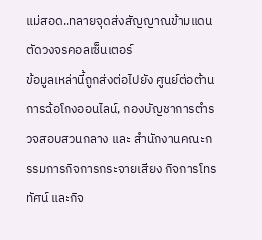แม่สอด..ทลายจุดส่งสัญญาณข้ามแดน ตัดวงจรคอลเซ็นเตอร์
ข้อมูลเหล่านี้ถูกส่งต่อไปยัง ศูนย์ต่อต้านการฉ้อโกงออนไลน์, กองบัญชาการตำรวจสอบสวนกลาง และ สำนักงานคณะกรรมการกิจการกระจายเสียง กิจการโทรทัศน์ และกิจ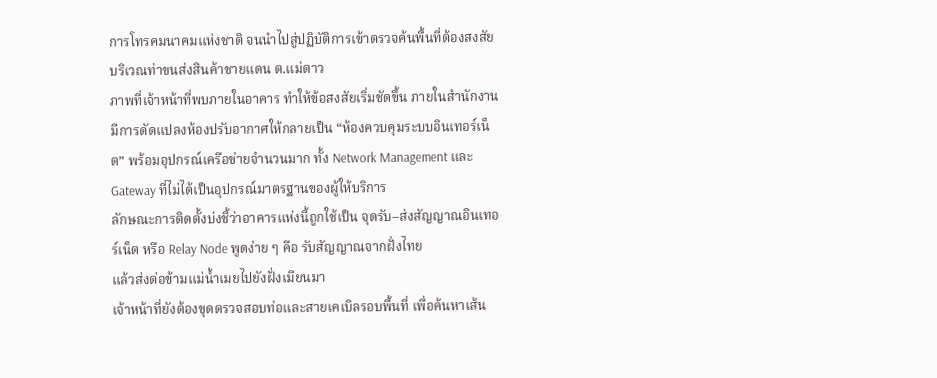การโทรคมนาคมแห่งชาติ จนนำไปสู่ปฏิบัติการเข้าตรวจค้นพื้นที่ต้องสงสัยบริเวณท่าขนส่งสินค้าชายแดน ต.แม่ตาว
ภาพที่เจ้าหน้าที่พบภายในอาคาร ทำให้ข้อสงสัยเริ่มชัดขึ้น ภายในสำนักงานมีการดัดแปลงห้องปรับอากาศให้กลายเป็น “ห้องควบคุมระบบอินเทอร์เน็ต” พร้อมอุปกรณ์เครือข่ายจำนวนมาก ทั้ง Network Management และ Gateway ที่ไม่ได้เป็นอุปกรณ์มาตรฐานของผู้ให้บริการ
ลักษณะการติดตั้งบ่งชี้ว่าอาคารแห่งนี้ถูกใช้เป็น จุดรับ–ส่งสัญญาณอินเทอร์เน็ต หรือ Relay Node พูดง่าย ๆ คือ รับสัญญาณจากฝั่งไทย
แล้วส่งต่อข้ามแม่น้ำเมยไปยังฝั่งเมียนมา
เจ้าหน้าที่ยังต้องขุดตรวจสอบท่อและสายเคเบิลรอบพื้นที่ เพื่อค้นหาเส้น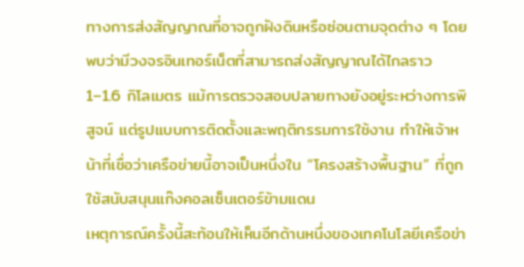ทางการส่งสัญญาณที่อาจถูกฝังดินหรือซ่อนตามจุดต่าง ๆ โดยพบว่ามีวงจรอินเทอร์เน็ตที่สามารถส่งสัญญาณได้ไกลราว 1–1.6 กิโลเมตร แม้การตรวจสอบปลายทางยังอยู่ระหว่างการพิสูจน์ แต่รูปแบบการติดตั้งและพฤติกรรมการใช้งาน ทำให้เจ้าหน้าที่เชื่อว่าเครือข่ายนี้อาจเป็นหนึ่งใน “โครงสร้างพื้นฐาน” ที่ถูกใช้สนับสนุนแก๊งคอลเซ็นเตอร์ข้ามแดน
เหตุการณ์ครั้งนี้สะท้อนให้เห็นอีกด้านหนึ่งของเทคโนโลยีเครือข่า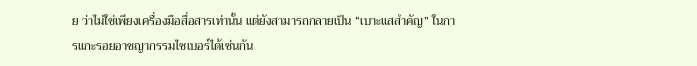ย ว่าไม่ใช่เพียงเครื่องมือสื่อสารเท่านั้น แต่ยังสามารถกลายเป็น “เบาะแสสำคัญ” ในการแกะรอยอาชญากรรมไซเบอร์ได้เช่นกัน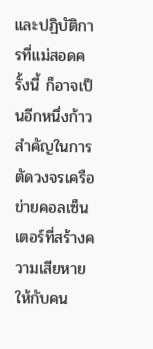และปฏิบัติการที่แม่สอดครั้งนี้ ก็อาจเป็นอีกหนึ่งก้าวสำคัญในการตัดวงจรเครือข่ายคอลเซ็นเตอร์ที่สร้างความเสียหายให้กับคน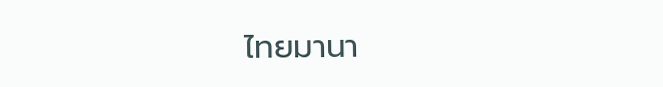ไทยมานา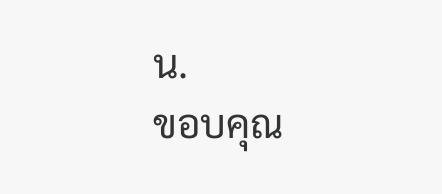น.
ขอบคุณ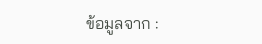ข้อมูลจาก :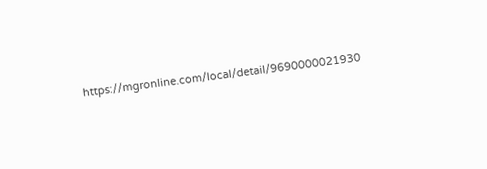https://mgronline.com/local/detail/9690000021930